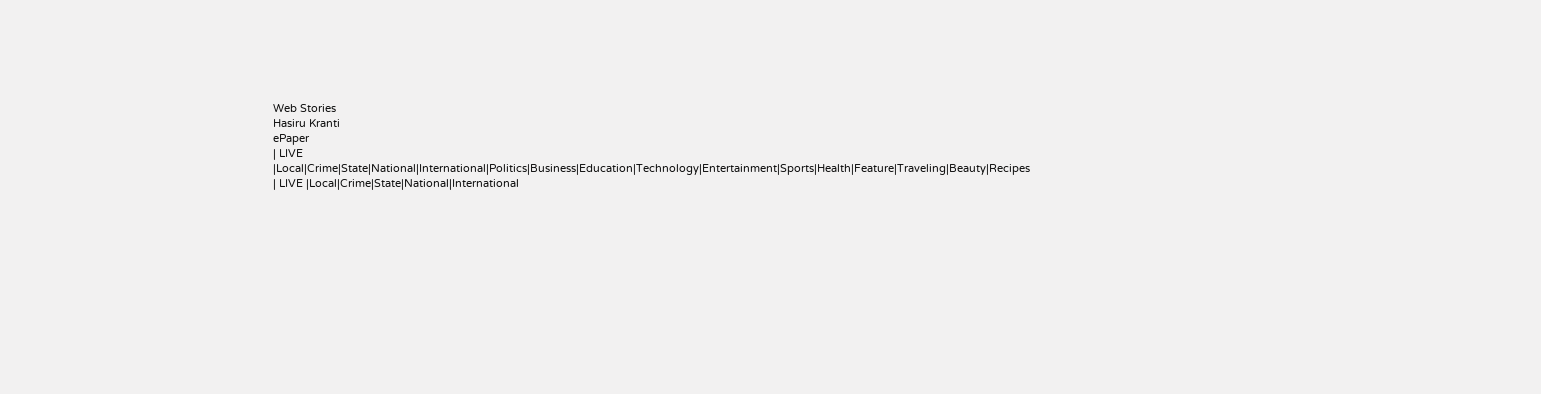Web Stories
Hasiru Kranti
ePaper
| LIVE |Local|Crime|State|National|International|Politics|Business|Education|Technology|Entertainment|Sports|Health|Feature|Traveling|Beauty|Recipes
| LIVE |Local|Crime|State|National|International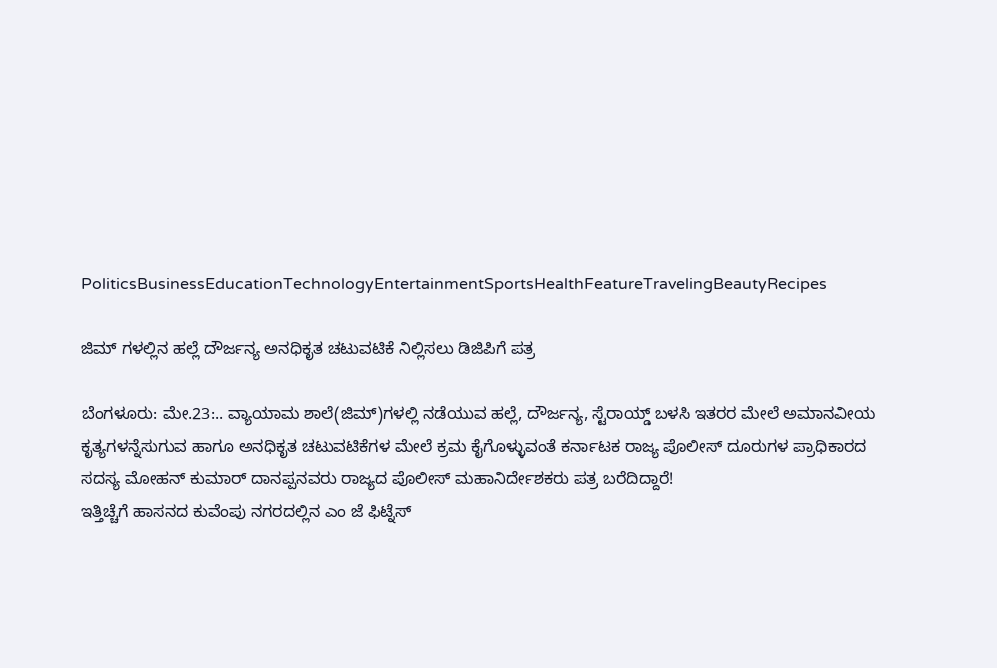PoliticsBusinessEducationTechnologyEntertainmentSportsHealthFeatureTravelingBeautyRecipes

ಜಿಮ್ ಗಳಲ್ಲಿನ ಹಲ್ಲೆ ದೌರ್ಜನ್ಯ ಅನಧಿಕೃತ ಚಟುವಟಿಕೆ ನಿಲ್ಲಿಸಲು ಡಿಜಿಪಿಗೆ ಪತ್ರ

ಬೆಂಗಳೂರು: ಮೇ.23:.. ವ್ಯಾಯಾಮ ಶಾಲೆ(ಜಿಮ್)ಗಳಲ್ಲಿ ನಡೆಯುವ ಹಲ್ಲೆ, ದೌರ್ಜನ್ಯ, ಸ್ಟೆರಾಯ್ಡ್ ಬಳಸಿ ಇತರರ ಮೇಲೆ ಅಮಾನವೀಯ ಕೃತ್ಯಗಳನ್ನೆಸುಗುವ ಹಾಗೂ ಅನಧಿಕೃತ ಚಟುವಟಿಕೆಗಳ ಮೇಲೆ ಕ್ರಮ ಕೈಗೊಳ್ಳುವಂತೆ ಕರ್ನಾಟಕ ರಾಜ್ಯ ಪೊಲೀಸ್ ದೂರುಗಳ ಪ್ರಾಧಿಕಾರದ ಸದಸ್ಯ ಮೋಹನ್ ಕುಮಾರ್ ದಾನಪ್ಪನವರು ರಾಜ್ಯದ ಪೊಲೀಸ್ ಮಹಾನಿರ್ದೇಶಕರು ಪತ್ರ ಬರೆದಿದ್ದಾರೆ!
ಇತ್ತಿಚ್ಚೆಗೆ ಹಾಸನದ ಕುವೆಂಪು ನಗರದಲ್ಲಿನ ಎಂ ಜೆ ಫಿಟ್ನೆಸ್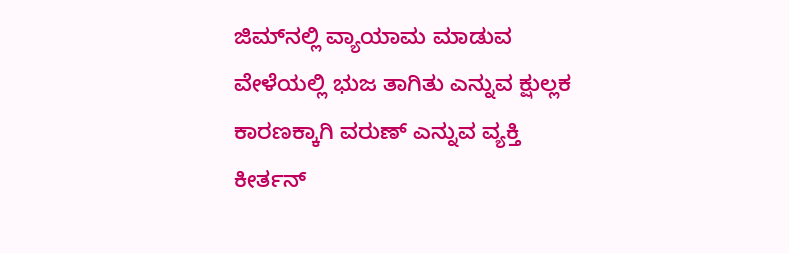ಜಿಮ್‌ನಲ್ಲಿ ವ್ಯಾಯಾಮ ಮಾಡುವ ವೇಳೆಯಲ್ಲಿ ಭುಜ ತಾಗಿತು ಎನ್ನುವ ಕ್ಷುಲ್ಲಕ ಕಾರಣಕ್ಕಾಗಿ ವರುಣ್ ಎನ್ನುವ ವ್ಯಕ್ತಿ ಕೀರ್ತನ್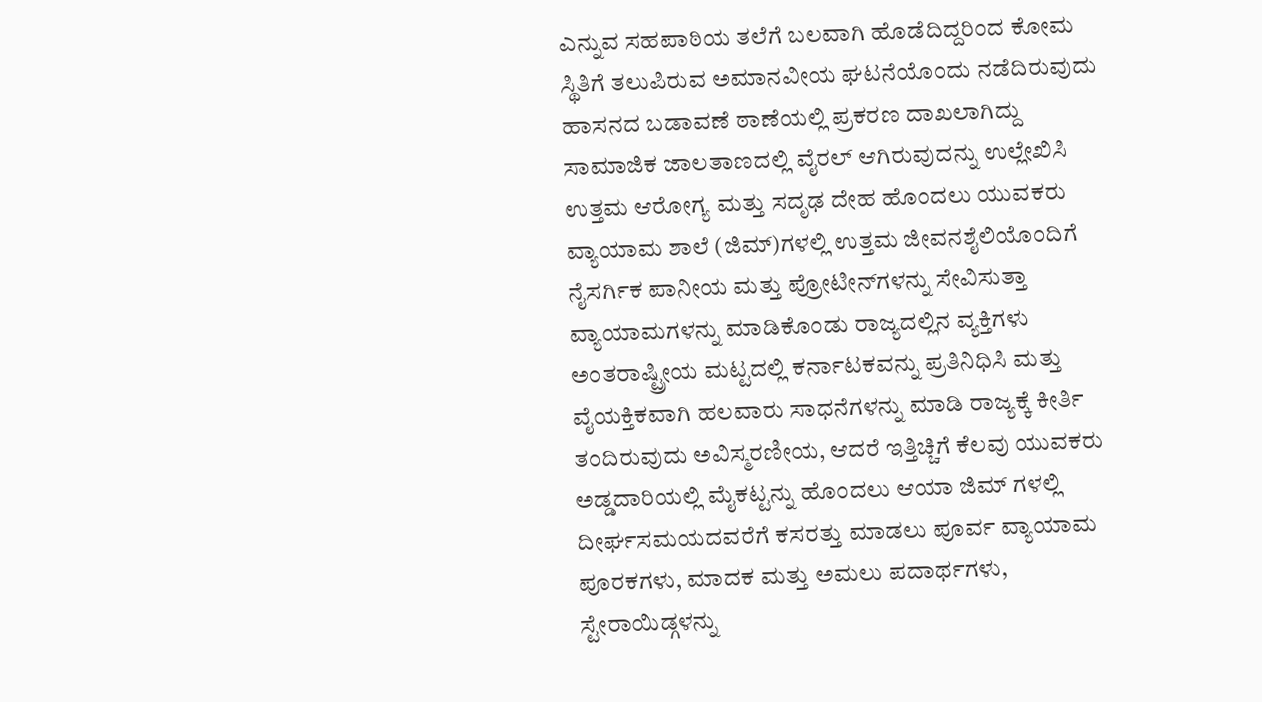ಎನ್ನುವ ಸಹಪಾಠಿಯ ತಲೆಗೆ ಬಲವಾಗಿ ಹೊಡೆದಿದ್ದರಿಂದ ಕೋಮ ಸ್ಥಿತಿಗೆ ತಲುಪಿರುವ ಅಮಾನವೀಯ ಘಟನೆಯೊಂದು ನಡೆದಿರುವುದು ಹಾಸನದ ಬಡಾವಣೆ ಠಾಣೆಯಲ್ಲಿ ಪ್ರಕರಣ ದಾಖಲಾಗಿದ್ದು ಸಾಮಾಜಿಕ ಜಾಲತಾಣದಲ್ಲಿ ವೈರಲ್ ಆಗಿರುವುದನ್ನು ಉಲ್ಲೇಖಿಸಿ ಉತ್ತಮ ಆರೋಗ್ಯ ಮತ್ತು ಸದೃಢ ದೇಹ ಹೊಂದಲು ಯುವಕರು ವ್ಯಾಯಾಮ ಶಾಲೆ (ಜಿಮ್)ಗಳಲ್ಲಿ ಉತ್ತಮ ಜೀವನಶೈಲಿಯೊಂದಿಗೆ ನೈಸರ್ಗಿಕ ಪಾನೀಯ ಮತ್ತು ಪ್ರೋಟೀನ್‌ಗಳನ್ನು ಸೇವಿಸುತ್ತಾ ವ್ಯಾಯಾಮಗಳನ್ನು ಮಾಡಿಕೊಂಡು ರಾಜ್ಯದಲ್ಲಿನ ವ್ಯಕ್ತಿಗಳು ಅಂತರಾಷ್ಟ್ರೀಯ ಮಟ್ಟದಲ್ಲಿ ಕರ್ನಾಟಕವನ್ನು ಪ್ರತಿನಿಧಿಸಿ ಮತ್ತು ವೈಯಕ್ತಿಕವಾಗಿ ಹಲವಾರು ಸಾಧನೆಗಳನ್ನು ಮಾಡಿ ರಾಜ್ಯಕ್ಕೆ ಕೀರ್ತಿ ತಂದಿರುವುದು ಅವಿಸ್ಮರಣೀಯ, ಆದರೆ ಇತ್ತಿಚ್ಚಿಗೆ ಕೆಲವು ಯುವಕರು ಅಡ್ಡದಾರಿಯಲ್ಲಿ ಮೈಕಟ್ಟನ್ನು ಹೊಂದಲು ಆಯಾ ಜಿಮ್ ಗಳಲ್ಲಿ ದೀರ್ಘಸಮಯದವರೆಗೆ ಕಸರತ್ತು ಮಾಡಲು ಪೂರ್ವ ವ್ಯಾಯಾಮ ಪೂರಕಗಳು, ಮಾದಕ ಮತ್ತು ಅಮಲು ಪದಾರ್ಥಗಳು, ಸ್ಟೇರಾಯಿಡ್ಗಳನ್ನು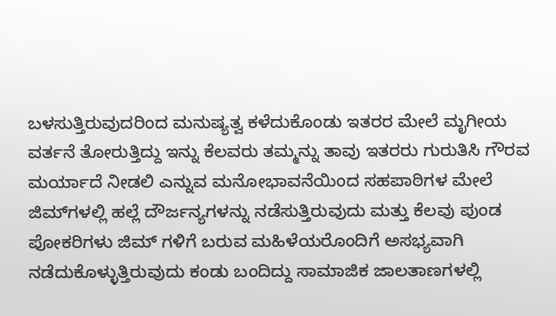ಬಳಸುತ್ತಿರುವುದರಿಂದ ಮನುಷ್ಯತ್ವ ಕಳೆದುಕೊಂಡು ಇತರರ ಮೇಲೆ ಮೃಗೀಯ ವರ್ತನೆ ತೋರುತ್ತಿದ್ದು ಇನ್ನು ಕೆಲವರು ತಮ್ಮನ್ನು ತಾವು ಇತರರು ಗುರುತಿಸಿ ಗೌರವ ಮರ್ಯಾದೆ ನೀಡಲಿ ಎನ್ನುವ ಮನೋಭಾವನೆಯಿಂದ ಸಹಪಾಠಿಗಳ ಮೇಲೆ ಜಿಮ್‌ಗಳಲ್ಲಿ ಹಲ್ಲೆ ದೌರ್ಜನ್ಯಗಳನ್ನು ನಡೆಸುತ್ತಿರುವುದು ಮತ್ತು ಕೆಲವು ಪುಂಡ ಪೋಕರಿಗಳು ಜಿಮ್‌ ಗಳಿಗೆ ಬರುವ ಮಹಿಳೆಯರೊಂದಿಗೆ ಅಸಭ್ಯವಾಗಿ ನಡೆದುಕೊಳ್ಳುತ್ತಿರುವುದು ಕಂಡು ಬಂದಿದ್ದು ಸಾಮಾಜಿಕ ಜಾಲತಾಣಗಳಲ್ಲಿ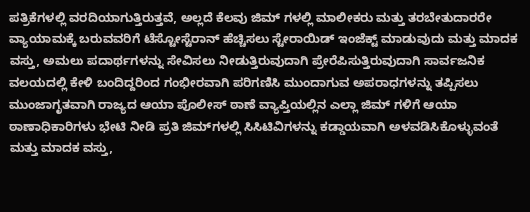ಪತ್ರಿಕೆಗಳಲ್ಲಿ ವರದಿಯಾಗುತ್ತಿರುತ್ತವೆ, ಅಲ್ಲದೆ ಕೆಲವು ಜಿಮ್ ಗಳಲ್ಲಿ ಮಾಲೀಕರು ಮತ್ತು ತರಬೇತುದಾರರೇ ವ್ಯಾಯಾಮಕ್ಕೆ ಬರುವವರಿಗೆ ಟೆಸ್ಟೋಸ್ಟೆರಾನ್ ಹೆಚ್ಚಿಸಲು ಸ್ಟೇರಾಯಿಡ್ ಇಂಜೆಕ್ಟ್ ಮಾಡುವುದು ಮತ್ತು ಮಾದಕ ವಸ್ತು, ಅಮಲು ಪದಾರ್ಥಗಳನ್ನು ಸೇವಿಸಲು ನೀಡುತ್ತಿರುವುದಾಗಿ ಪ್ರೇರೆಪಿಸುತ್ತಿರುವುದಾಗಿ ಸಾರ್ವಜನಿಕ ವಲಯದಲ್ಲಿ ಕೇಳಿ ಬಂದಿದ್ದರಿಂದ ಗಂಭೀರವಾಗಿ ಪರಿಗಣಿಸಿ ಮುಂದಾಗುವ ಅಪರಾಧಗಳನ್ನು ತಪ್ಪಿಸಲು ಮುಂಜಾಗೃತವಾಗಿ ರಾಜ್ಯದ ಆಯಾ ಪೊಲೀಸ್ ಠಾಣೆ ವ್ಯಾಪ್ತಿಯಲ್ಲಿನ ಎಲ್ಲಾ ಜಿಮ್ ಗಳಿಗೆ ಆಯಾ ಠಾಣಾಧಿಕಾರಿಗಳು ಭೇಟಿ ನೀಡಿ ಪ್ರತಿ ಜಿಮ್‌ಗಳಲ್ಲಿ ಸಿಸಿಟಿವಿಗಳನ್ನು ಕಡ್ಡಾಯವಾಗಿ ಅಳವಡಿಸಿಕೊಳ್ಳುವಂತೆ ಮತ್ತು ಮಾದಕ ವಸ್ತು,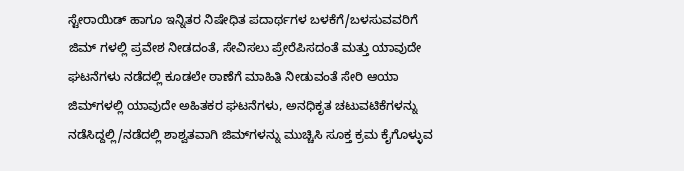ಸ್ಟೇರಾಯಿಡ್ ಹಾಗೂ ಇನ್ನಿತರ ನಿಷೇಧಿತ ಪದಾರ್ಥಗಳ ಬಳಕೆಗೆ/ಬಳಸುವವರಿಗೆ ಜಿಮ್ ಗಳಲ್ಲಿ ಪ್ರವೇಶ ನೀಡದಂತೆ, ಸೇವಿಸಲು ಪ್ರೇರೆಪಿಸದಂತೆ ಮತ್ತು ಯಾವುದೇ ಘಟನೆಗಳು ನಡೆದಲ್ಲಿ ಕೂಡಲೇ ಠಾಣೆಗೆ ಮಾಹಿತಿ ನೀಡುವಂತೆ ಸೇರಿ ಆಯಾ ಜಿಮ್‌ಗಳಲ್ಲಿ ಯಾವುದೇ ಅಹಿತಕರ ಘಟನೆಗಳು, ಅನಧಿಕೃತ ಚಟುವಟಿಕೆಗಳನ್ನು ನಡೆಸಿದ್ದಲ್ಲಿ/ನಡೆದಲ್ಲಿ ಶಾಶ್ವತವಾಗಿ ಜಿಮ್‌ಗಳನ್ನು ಮುಚ್ಚಿಸಿ ಸೂಕ್ತ ಕ್ರಮ ಕೈಗೊಳ್ಳುವ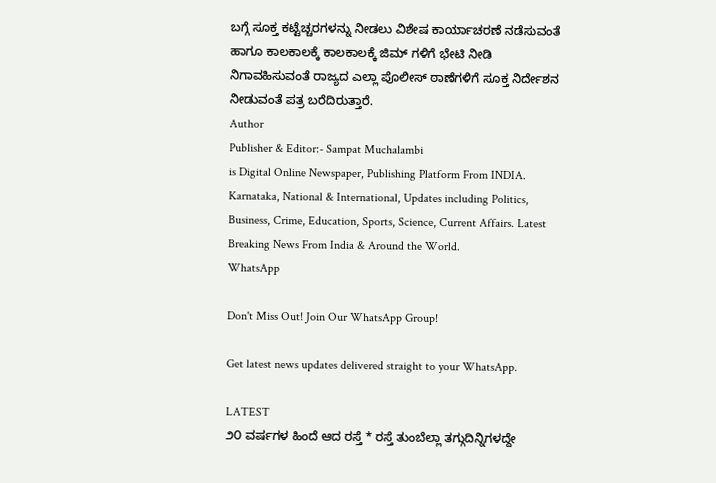ಬಗ್ಗೆ ಸೂಕ್ತ ಕಟ್ಟೆಚ್ಚರಗಳನ್ನು ನೀಡಲು ವಿಶೇಷ ಕಾರ್ಯಾಚರಣೆ ನಡೆಸುವಂತೆ ಹಾಗೂ ಕಾಲಕಾಲಕ್ಕೆ ಕಾಲಕಾಲಕ್ಕೆ ಜಿಮ್ ಗಳಿಗೆ ಭೇಟಿ ನೀಡಿ ನಿಗಾವಹಿಸುವಂತೆ ರಾಜ್ಯದ ಎಲ್ಲಾ ಪೊಲೀಸ್ ಠಾಣೆಗಳಿಗೆ ಸೂಕ್ತ ನಿರ್ದೇಶನ ನೀಡುವಂತೆ ಪತ್ರ ಬರೆದಿರುತ್ತಾರೆ.
Author
Publisher & Editor:- Sampat Muchalambi
is Digital Online Newspaper, Publishing Platform From INDIA. Karnataka, National & International, Updates including Politics, Business, Crime, Education, Sports, Science, Current Affairs. Latest Breaking News From India & Around the World.
WhatsApp

Don't Miss Out! Join Our WhatsApp Group!

Get latest news updates delivered straight to your WhatsApp.

LATEST
೨೦ ವರ್ಷಗಳ ಹಿಂದೆ ಆದ ರಸ್ತೆ * ರಸ್ತೆ ತುಂಬೆಲ್ಲಾ ತಗ್ಗುದಿನ್ನಿಗಳದ್ದೇ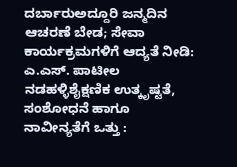ದರ್ಬಾರುಅದ್ದೂರಿ ಜನ್ಮದಿನ ಆಚರಣೆ ಬೇಡ; ಸೇವಾ ಕಾರ್ಯಕ್ರಮಗಳಿಗೆ ಆದ್ಯತೆ ನೀಡಿ: ಎ.ಎಸ್. ಪಾಟೀಲ ನಡಹಳ್ಳಿಶೈಕ್ಷಣಿಕ ಉತ್ಕೃಷ್ಟತೆ, ಸಂಶೋಧನೆ ಹಾಗೂ ನಾವೀನ್ಯತೆಗೆ ಒತ್ತು :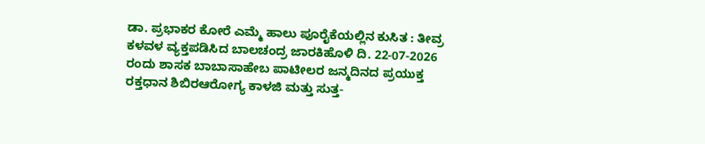ಡಾ. ಪ್ರಭಾಕರ ಕೋರೆ ಎಮ್ಮೆ ಹಾಲು ಪೂರೈಕೆಯಲ್ಲಿನ ಕುಸಿತ : ತೀವ್ರ ಕಳವಳ ವ್ಯಕ್ತಪಡಿಸಿದ ಬಾಲಚಂದ್ರ ಜಾರಕಿಹೊಳಿ ದಿ. 22-07-2026 ರಂದು ಶಾಸಕ ಬಾಬಾಸಾಹೇಬ ಪಾಟೀಲರ ಜನ್ಮದಿನದ ಪ್ರಯುಕ್ತ ರಕ್ತಧಾನ ಶಿಬಿರಆರೋಗ್ಯ ಕಾಳಜಿ ಮತ್ತು ಸುತ್ತ-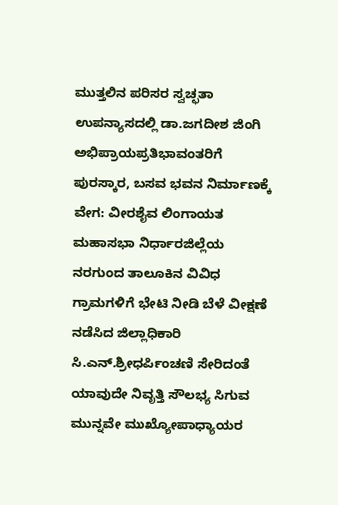ಮುತ್ತಲಿನ ಪರಿಸರ ಸ್ವಚ್ಛತಾ ಉಪನ್ಯಾಸದಲ್ಲಿ ಡಾ.ಜಗದೀಶ ಜಿಂಗಿ ಅಭಿಪ್ರಾಯಪ್ರತಿಭಾವಂತರಿಗೆ ಪುರಸ್ಕಾರ, ಬಸವ ಭವನ ನಿರ್ಮಾಣಕ್ಕೆ ವೇಗ: ವೀರಶೈವ ಲಿಂಗಾಯತ ಮಹಾಸಭಾ ನಿರ್ಧಾರಜಿಲ್ಲೆಯ ನರಗುಂದ ತಾಲೂಕಿನ ವಿವಿಧ ಗ್ರಾಮಗಳಿಗೆ ಭೇಟಿ ನೀಡಿ ಬೆಳೆ ವೀಕ್ಷಣೆ ನಡೆಸಿದ ಜಿಲ್ಲಾಧಿಕಾರಿ ಸಿ.ಎನ್.ಶ್ರೀಧರ್ಪಿಂಚಣಿ ಸೇರಿದಂತೆ ಯಾವುದೇ ನಿವೃತ್ತಿ ಸೌಲಭ್ಯ ಸಿಗುವ ಮುನ್ನವೇ ಮುಖ್ಯೋಪಾಧ್ಯಾಯರ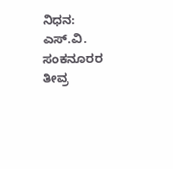ನಿಧನ: ಎಸ್.ವಿ. ಸಂಕನೂರರ ತೀವ್ರ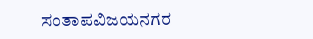ಸಂತಾಪವಿಜಯನಗರ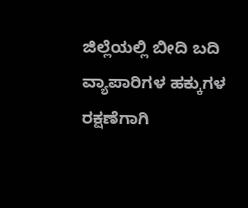ಜಿಲ್ಲೆಯಲ್ಲಿ ಬೀದಿ ಬದಿ ವ್ಯಾಪಾರಿಗಳ ಹಕ್ಕುಗಳ ರಕ್ಷಣೆಗಾಗಿ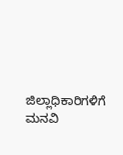ಜಿಲ್ಲಾಧಿಕಾರಿಗಳಿಗೆ ಮನವಿ